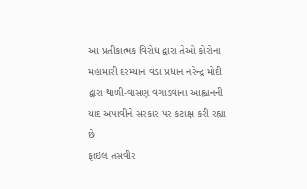આ પ્રતીકાત્મક વિરોધ દ્વારા તેઓ કોરોના મહામારી દરમ્યાન વડા પ્રધાન નરેન્દ્ર મોદી દ્વારા થાળી-વાસણ વગાડવાના આહ્વાનની યાદ અપાવીને સરકાર પર કટાક્ષ કરી રહ્યા છે
ફાઇલ તસવીર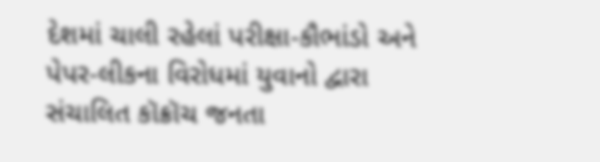દેશમાં ચાલી રહેલાં પરીક્ષા-કૌભાંડો અને પેપર-લીકના વિરોધમાં યુવાનો દ્વારા સંચાલિત કૉક્રૉચ જનતા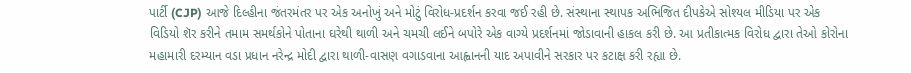પાર્ટી (CJP) આજે દિલ્હીના જંતરમંતર પર એક અનોખું અને મોટું વિરોધ-પ્રદર્શન કરવા જઈ રહી છે. સંસ્થાના સ્થાપક અભિજિત દીપકેએ સોશ્યલ મીડિયા પર એક વિડિયો શૅર કરીને તમામ સમર્થકોને પોતાના ઘરેથી થાળી અને ચમચી લઈને બપોરે એક વાગ્યે પ્રદર્શનમાં જોડાવાની હાકલ કરી છે. આ પ્રતીકાત્મક વિરોધ દ્વારા તેઓ કોરોના મહામારી દરમ્યાન વડા પ્રધાન નરેન્દ્ર મોદી દ્વારા થાળી-વાસણ વગાડવાના આહ્વાનની યાદ અપાવીને સરકાર પર કટાક્ષ કરી રહ્યા છે.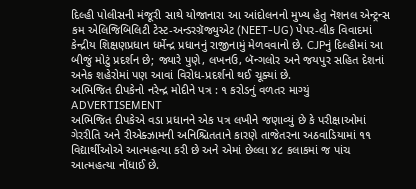દિલ્હી પોલીસની મંજૂરી સાથે યોજાનારા આ આંદોલનનો મુખ્ય હેતુ નૅશનલ એન્ટ્રન્સ કમ એલિજિબિલિટી ટેસ્ટ-અન્ડરગ્રૅજ્યુએટ (NEET-UG) પેપર-લીક વિવાદમાં કેન્દ્રીય શિક્ષણપ્રધાન ધર્મેન્દ્ર પ્રધાનનું રાજીનામું મેળવવાનો છે. CJPનું દિલ્હીમાં આ બીજું મોટું પ્રદર્શન છે; જ્યારે પુણે, લખનઉ, બૅન્ગલોર અને જયપુર સહિત દેશનાં અનેક શહેરોમાં પણ આવાં વિરોધ-પ્રદર્શનો થઈ ચૂક્યાં છે.
અભિજિત દીપકેનો નરેન્દ્ર મોદીને પત્ર : ૧ કરોડનું વળતર માગ્યું
ADVERTISEMENT
અભિજિત દીપકેએ વડા પ્રધાનને એક પત્ર લખીને જણાવ્યું છે કે પરીક્ષાઓમાં ગેરરીતિ અને રીએક્ઝામની અનિશ્ચિતતાને કારણે તાજેતરના અઠવાડિયામાં ૧૧ વિદ્યાર્થીઓએ આત્મહત્યા કરી છે અને એમાં છેલ્લા ૪૮ કલાકમાં જ પાંચ આત્મહત્યા નોંધાઈ છે.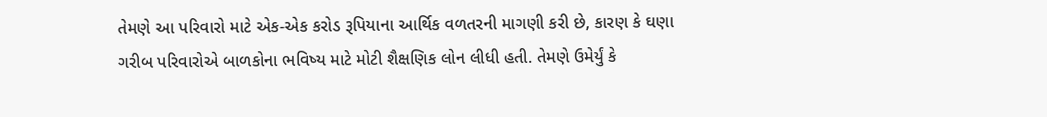તેમણે આ પરિવારો માટે એક-એક કરોડ રૂપિયાના આર્થિક વળતરની માગણી કરી છે, કારણ કે ઘણા ગરીબ પરિવારોએ બાળકોના ભવિષ્ય માટે મોટી શૈક્ષણિક લોન લીધી હતી. તેમણે ઉમેર્યું કે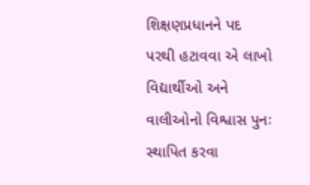શિક્ષણપ્રધાનને પદ પરથી હટાવવા એ લાખો વિદ્યાર્થીઓ અને વાલીઓનો વિશ્વાસ પુનઃ સ્થાપિત કરવા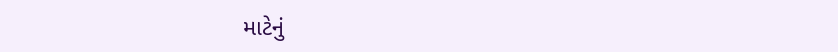માટેનું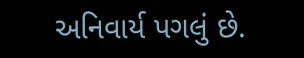અનિવાર્ય પગલું છે.